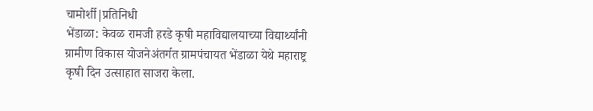चामोर्शी|प्रतिनिधी
भेंडाळा: केवळ रामजी हरडे कृषी महाविद्यालयाच्या विद्यार्थ्यांनी ग्रामीण विकास योजनेअंतर्गत ग्रामपंचायत भेंडाळा येथे महाराष्ट्र कृषी दिन उत्साहात साजरा केला.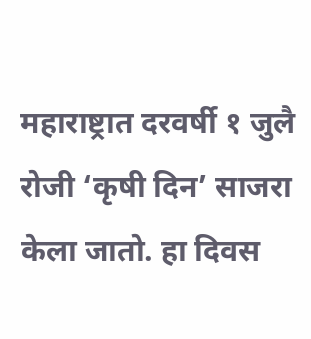महाराष्ट्रात दरवर्षी १ जुलै रोजी ‘कृषी दिन’ साजरा केला जातो. हा दिवस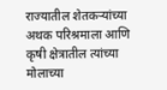राज्यातील शेतकऱ्यांच्या अथक परिश्रमाला आणि कृषी क्षेत्रातील त्यांच्या मोलाच्या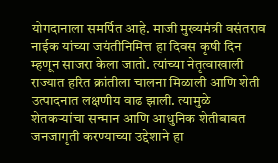योगदानाला समर्पित आहे. माजी मुख्यमंत्री वसंतराव नाईक यांच्या जयंतीनिमित्त हा दिवस कृषी दिन म्हणून साजरा केला जातो. त्यांच्या नेतृत्वाखाली राज्यात हरित क्रांतीला चालना मिळाली आणि शेती उत्पादनात लक्षणीय वाढ झाली. त्यामुळे शेतकऱ्यांचा सन्मान आणि आधुनिक शेतीबाबत जनजागृती करण्याच्या उद्देशाने हा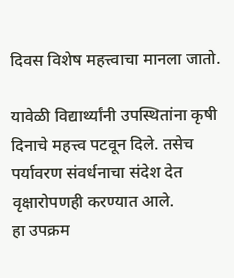दिवस विशेष महत्त्वाचा मानला जातो.

यावेळी विद्यार्थ्यांनी उपस्थितांना कृषी दिनाचे महत्त्व पटवून दिले. तसेच पर्यावरण संवर्धनाचा संदेश देत वृक्षारोपणही करण्यात आले.
हा उपक्रम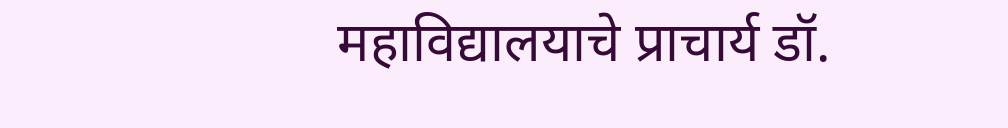महाविद्यालयाचे प्राचार्य डॉ.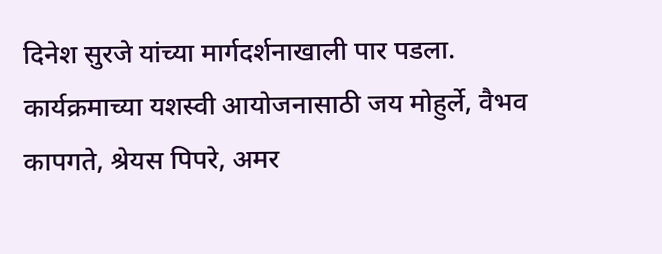दिनेश सुरजे यांच्या मार्गदर्शनाखाली पार पडला. कार्यक्रमाच्या यशस्वी आयोजनासाठी जय मोहुर्ले, वैभव कापगते, श्रेयस पिपरे, अमर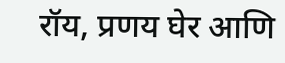रॉय, प्रणय घेर आणि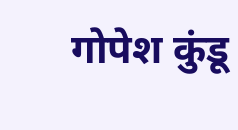गोपेश कुंडू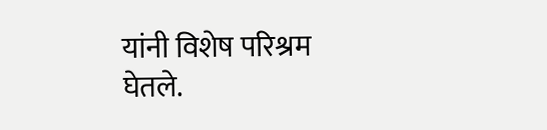यांनी विशेष परिश्रम घेतले.